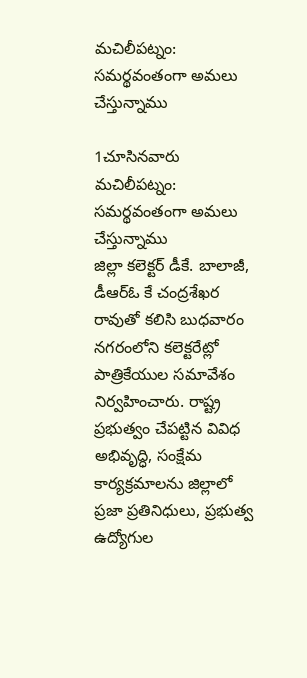మచిలీపట్నం: సమర్థవంతంగా అమలు చేస్తున్నాము

1చూసినవారు
మచిలీపట్నం: సమర్థవంతంగా అమలు చేస్తున్నాము
జిల్లా కలెక్టర్ డీకే. బాలాజీ, డీఆర్ఓ కే చంద్రశేఖర రావుతో కలిసి బుధవారం నగరంలోని కలెక్టరేట్లో పాత్రికేయుల సమావేశం నిర్వహించారు. రాష్ట్ర ప్రభుత్వం చేపట్టిన వివిధ అభివృద్ధి, సంక్షేమ కార్యక్రమాలను జిల్లాలో ప్రజా ప్రతినిధులు, ప్రభుత్వ ఉద్యోగుల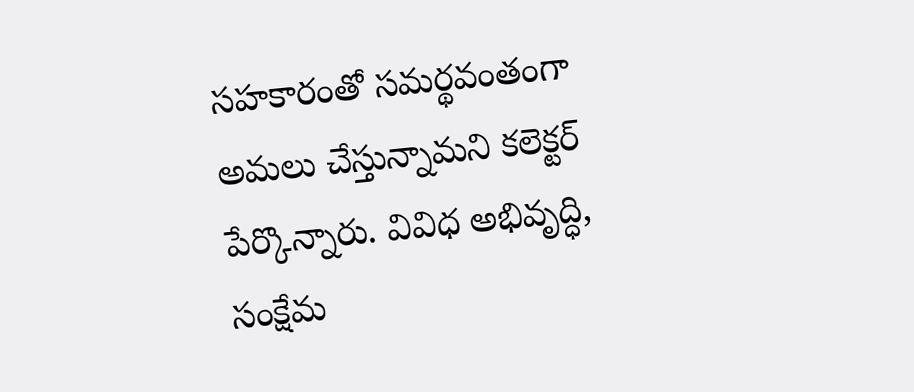సహకారంతో సమర్థవంతంగా అమలు చేస్తున్నామని కలెక్టర్ పేర్కొన్నారు. వివిధ అభివృద్ధి, సంక్షేమ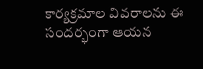కార్యక్రమాల వివరాలను ఈ సందర్భంగా ఆయన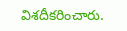విశదీకరించారు.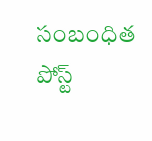సంబంధిత పోస్ట్